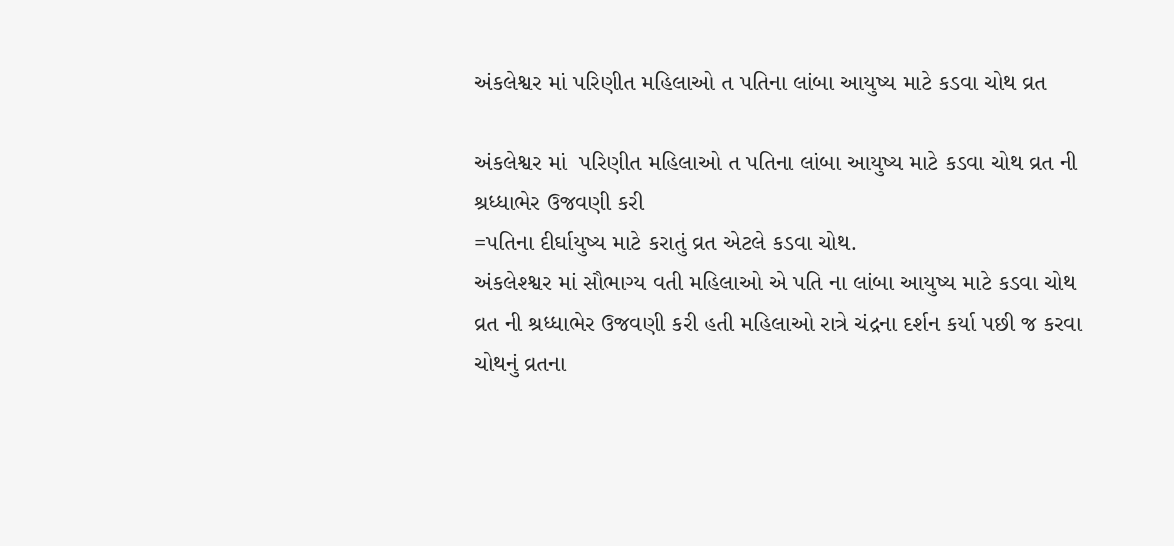અંકલેશ્વર માં પરિણીત મહિલાઓ ત પતિના લાંબા આયુષ્ય માટે કડવા ચોથ વ્રત

અંકલેશ્વર માં  પરિણીત મહિલાઓ ત પતિના લાંબા આયુષ્ય માટે કડવા ચોથ વ્રત ની શ્રધ્ધાભેર ઉજવણી કરી
=પતિના દીર્ઘાયુષ્ય માટે કરાતું વ્રત એટલે કડવા ચોથ.
અંકલેશ્શ્વર માં સૌભાગ્ય વતી મહિલાઓ એ પતિ ના લાંબા આયુષ્ય માટે કડવા ચોથ વ્રત ની શ્રધ્ધાભેર ઉજવણી કરી હતી મહિલાઓ રાત્રે ચંદ્રના દર્શન કર્યા પછી જ કરવા ચોથનું વ્રતના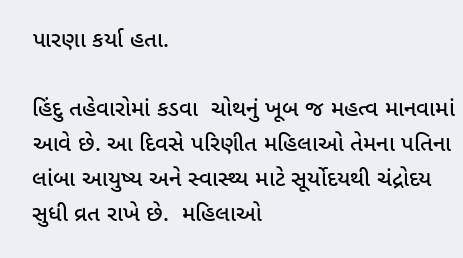પારણા કર્યા હતા.

હિંદુ તહેવારોમાં કડવા  ચોથનું ખૂબ જ મહત્વ માનવામાં આવે છે. આ દિવસે પરિણીત મહિલાઓ તેમના પતિના લાંબા આયુષ્ય અને સ્વાસ્થ્ય માટે સૂર્યોદયથી ચંદ્રોદય સુધી વ્રત રાખે છે.  મહિલાઓ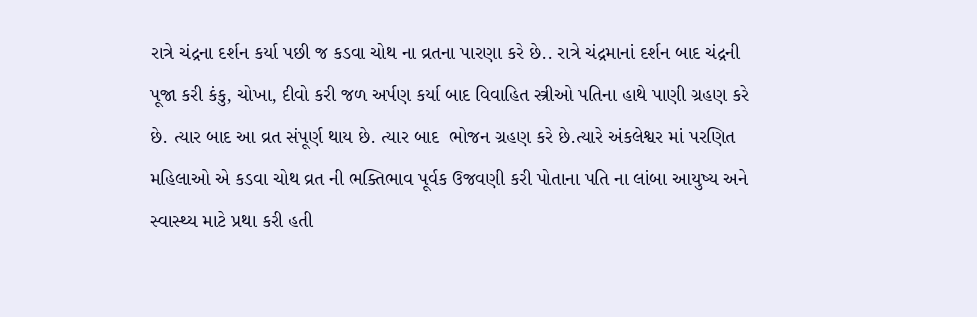રાત્રે ચંદ્રના દર્શન કર્યા પછી જ કડવા ચોથ ના વ્રતના પારણા કરે છે.. રાત્રે ચંદ્રમાનાં દર્શન બાદ ચંદ્રની પૂજા કરી કંકુ, ચોખા, દીવો કરી જળ અર્પણ કર્યા બાદ વિવાહિત સ્ત્રીઓ પતિના હાથે પાણી ગ્રહણ કરે છે. ત્યાર બાદ આ વ્રત સંપૂર્ણ થાય છે. ત્યાર બાદ  ભોજન ગ્રહણ કરે છે.ત્યારે અંકલેશ્વર માં પરણિત મહિલાઓ એ કડવા ચોથ વ્રત ની ભક્તિભાવ પૂર્વક ઉજવણી કરી પોતાના પતિ ના લાંબા આયુષ્ય અને સ્વાસ્થ્ય માટે પ્રથા કરી હતી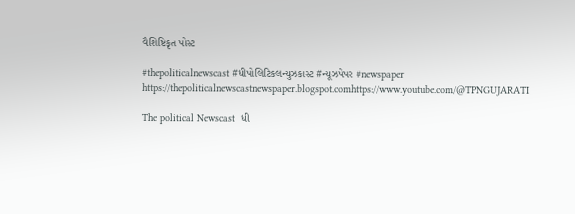વૈશિષ્ટિકૃત પોસ્ટ

#thepoliticalnewscast #ધીપોલિટિકલન્યુઝકાસ્ટ #ન્યૂઝપેપર #newspaper https://thepoliticalnewscastnewspaper.blogspot.comhttps://www.youtube.com/@TPNGUJARATI

The political Newscast  ધી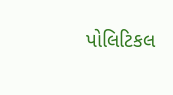પોલિટિકલ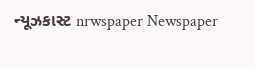ન્યૂઝકાસ્ટ nrwspaper Newspaper